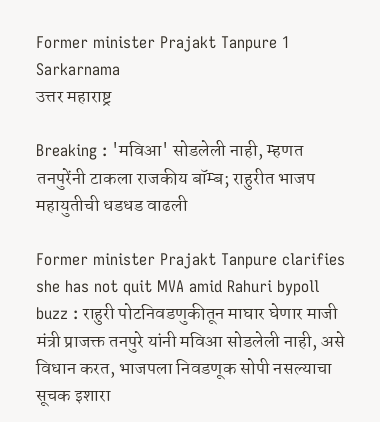Former minister Prajakt Tanpure 1 Sarkarnama
उत्तर महाराष्ट्र

Breaking : 'मविआ' सोडलेली नाही, म्हणत तनपुरेंनी टाकला राजकीय बॉम्ब; राहुरीत भाजप महायुतीची धडधड वाढली

Former minister Prajakt Tanpure clarifies she has not quit MVA amid Rahuri bypoll buzz : राहुरी पोटनिवडणुकीतून माघार घेणार माजी मंत्री प्राजक्त तनपुरे यांनी मविआ सोडलेली नाही, असे विधान करत, भाजपला निवडणूक सोपी नसल्याचा सूचक इशारा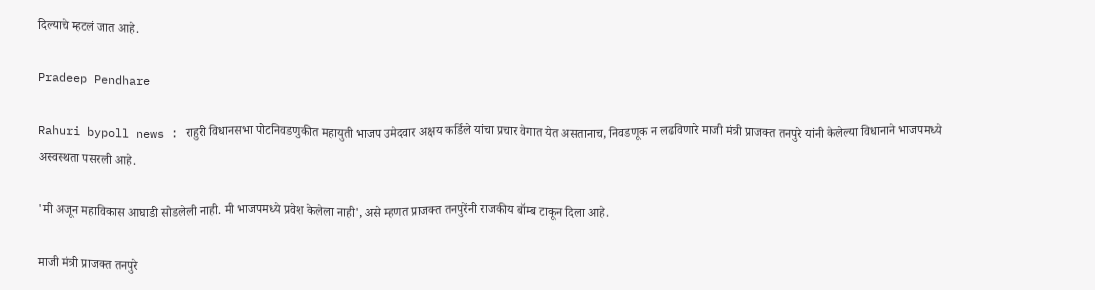दिल्याचे म्हटलं जात आहे.

Pradeep Pendhare

Rahuri bypoll news : राहुरी विधानसभा पोटनिवडणुकीत महायुती भाजप उमेदवार अक्षय कर्डिले यांचा प्रचार वेगात येत असतानाच, निवडणूक न लढविणारे माजी मंत्री प्राजक्त तनपुरे यांनी केलेल्या विधानाने भाजपमध्ये अस्वस्थता पसरली आहे.

'मी अजून महाविकास आघाडी सोडलेली नाही. मी भाजपमध्ये प्रवेश केलेला नाही', असे म्हणत प्राजक्त तनपुरेंनी राजकीय बॉम्ब टाकून दिला आहे.

माजी मंत्री प्राजक्त तनपुरे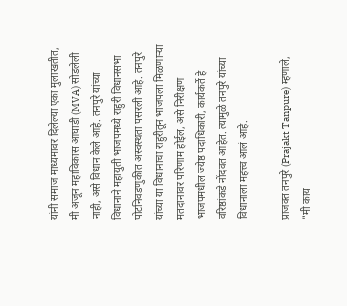यांनी समाज माध्यमावर दिलेल्या एका मुलाखतीत, मी अजून महाविकास आघाडी (MVA) सोडलेली नाही, असे विधान केले आहे. तनपुरे यांच्या विधानाने महायुती भाजपमध्ये राहुरी विधानसभा पोटनिवडणुकीत अस्वस्थता पसरली आहे. तनपुरे यांच्या या विधानाचा राहुरीतून भाजपला मिळणाऱ्या मतदानावर परिणाम होईल, असे निरीक्षण भाजपमधील ज्येष्ठ पदाधिकारी, कार्यकर्ते हे वरिष्ठांकडे नोंदवत आहेत. त्यामुळे तनपुरे यांच्या विधानाला महत्त्व आलं आहे.

प्राजक्त तनपुरे (Prajakt Tanpure) म्हणाले, "मी काय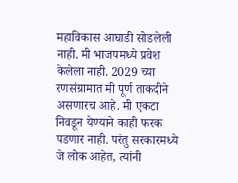महाविकास आघाडी सोडलेली नाही. मी भाजपमध्ये प्रवेश केलेला नाही. 2029 च्या रणसंग्रामात मी पूर्ण ताकदीने असणारच आहे. मी एकटा निवडून येण्याने काही फरक पडणार नाही. परंतु सरकारमध्ये जे लोक आहेत, त्यांनी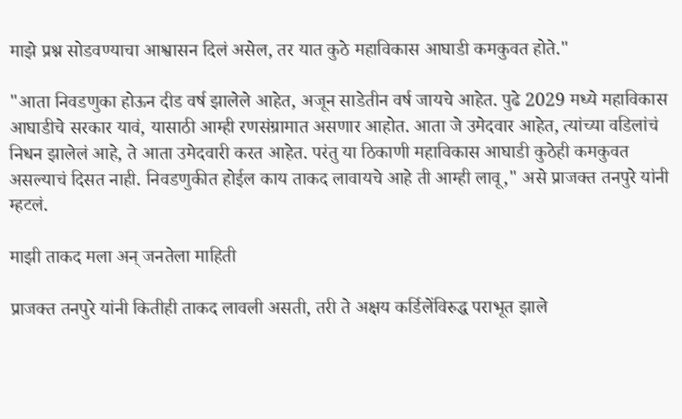माझे प्रश्न सोडवण्याचा आश्वासन दिलं असेल, तर यात कुठे महाविकास आघाडी कमकुवत होते."

"आता निवडणुका होऊन दीड वर्ष झालेले आहेत, अजून साडेतीन वर्ष जायचे आहेत. पुढे 2029 मध्ये महाविकास आघाडीचे सरकार यावं, यासाठी आम्ही रणसंग्रामात असणार आहोत. आता जे उमेदवार आहेत, त्यांच्या वडिलांचं निधन झालेलं आहे, ते आता उमेदवारी करत आहेत. परंतु या ठिकाणी महाविकास आघाडी कुठेही कमकुवत असल्याचं दिसत नाही. निवडणुकीत होईल काय ताकद लावायचे आहे ती आम्ही लावू," असे प्राजक्त तनपुरे यांनी म्हटलं.

माझी ताकद मला अन् जनतेला माहिती

प्राजक्त तनपुरे यांनी कितीही ताकद लावली असती, तरी ते अक्षय कर्डिलेंविरुद्ध पराभूत झाले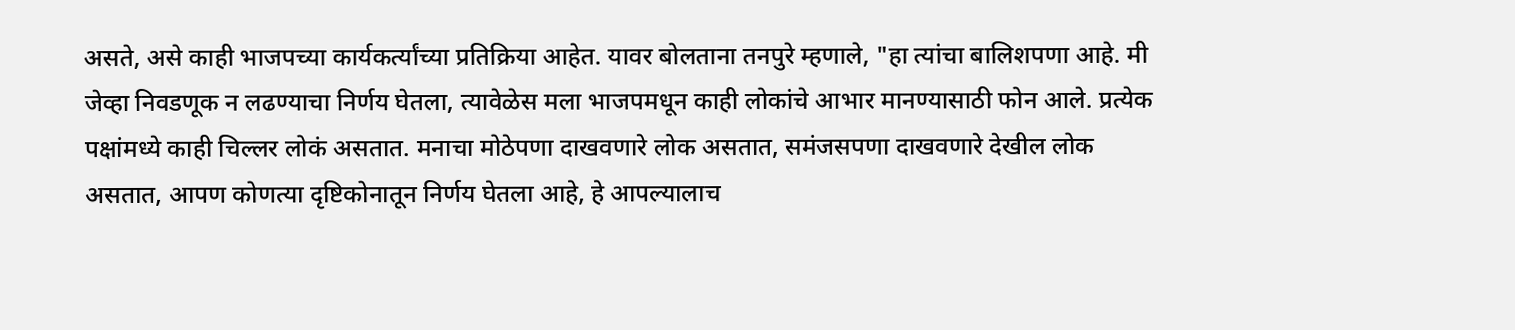असते, असे काही भाजपच्या कार्यकर्त्यांच्या प्रतिक्रिया आहेत. यावर बोलताना तनपुरे म्हणाले, "हा त्यांचा बालिशपणा आहे. मी जेव्हा निवडणूक न लढण्याचा निर्णय घेतला, त्यावेळेस मला भाजपमधून काही लोकांचे आभार मानण्यासाठी फोन आले. प्रत्येक पक्षांमध्ये काही चिल्लर लोकं असतात. मनाचा मोठेपणा दाखवणारे लोक असतात, समंजसपणा दाखवणारे देखील लोक असतात, आपण कोणत्या दृष्टिकोनातून निर्णय घेतला आहे, हे आपल्यालाच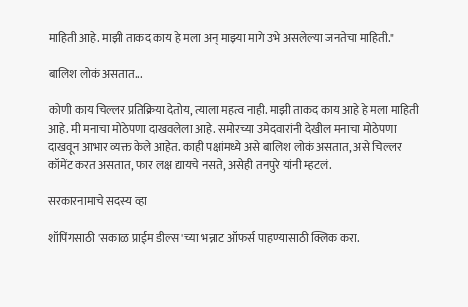माहिती आहे. माझी ताकद काय हे मला अन् माझ्या मागे उभे असलेल्या जनतेचा माहिती."

बालिश लोकं असतात...

कोणी काय चिल्लर प्रतिक्रिया देतोय, त्याला महत्व नाही. माझी ताकद काय आहे हे मला माहिती आहे. मी मनाचा मोठेपणा दाखवलेला आहे. समोरच्या उमेदवारांनी देखील मनाचा मोठेपणा दाखवून आभार व्यक्त केले आहेत. काही पक्षांमध्ये असे बालिश लोकं असतात, असे चिल्लर कॉमेंट करत असतात, फार लक्ष द्यायचे नसते, असेही तनपुरे यांनी म्हटलं.

सरकारनामाचे सदस्य व्हा

शॉपिंगसाठी 'सकाळ प्राईम डील्स'च्या भन्नाट ऑफर्स पाहण्यासाठी क्लिक करा.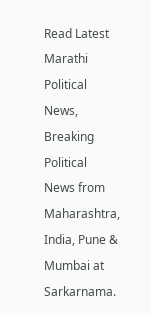Read Latest Marathi Political News, Breaking Political News from Maharashtra, India, Pune & Mumbai at Sarkarnama.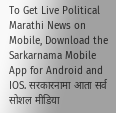To Get Live Political Marathi News on Mobile, Download the Sarkarnama Mobile App for Android and IOS. सरकारनामा आता सर्व सोशल मीडिया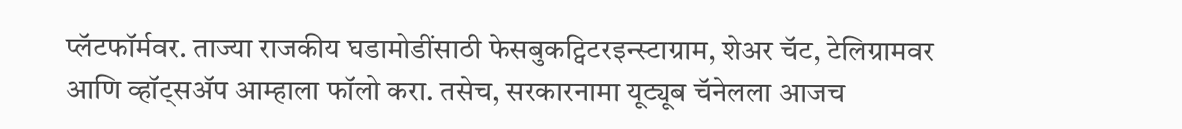प्लॅटफॉर्मवर. ताज्या राजकीय घडामोडींसाठी फेसबुकट्विटरइन्स्टाग्राम, शेअर चॅट, टेलिग्रामवर आणि व्हॉट्सॲप आम्हाला फॉलो करा. तसेच, सरकारनामा यूट्यूब चॅनेलला आजच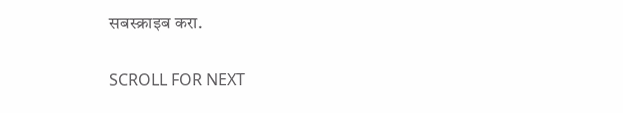सबस्क्राइब करा.

SCROLL FOR NEXT